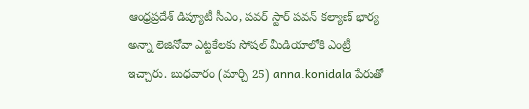ఆంధ్రప్రదేశ్ డిప్యూటీ సీఎం, పవర్ స్టార్ పవన్ కల్యాణ్ భార్య అన్నా లెజినోవా ఎట్టకేలకు సోషల్ మీడియాలోకి ఎంట్రీ ఇచ్చారు. బుధవారం (మార్చి 25) anna.konidala పేరుతో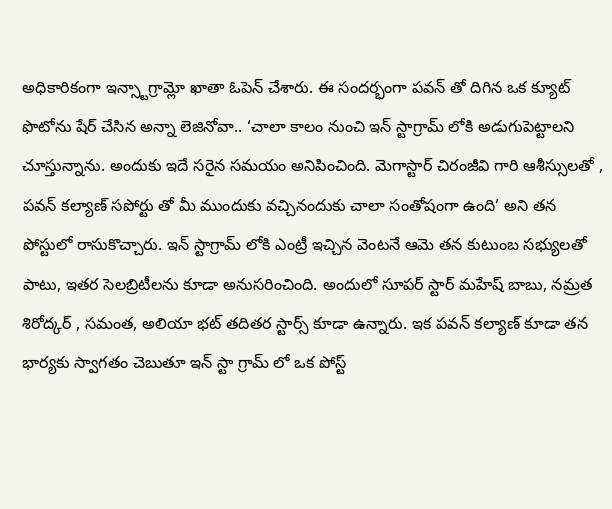అధికారికంగా ఇన్స్టాగ్రామ్లో ఖాతా ఓపెన్ చేశారు. ఈ సందర్భంగా పవన్ తో దిగిన ఒక క్యూట్ ఫొటోను షేర్ చేసిన అన్నా లెజినోవా.. ‘చాలా కాలం నుంచి ఇన్ స్టాగ్రామ్ లోకి అడుగుపెట్టాలని చూస్తున్నాను. అందుకు ఇదే సరైన సమయం అనిపించింది. మెగాస్టార్ చిరంజీవి గారి ఆశీస్సులతో , పవన్ కల్యాణ్ సపోర్టు తో మీ ముందుకు వచ్చినందుకు చాలా సంతోషంగా ఉంది’ అని తన పోస్టులో రాసుకొచ్చారు. ఇన్ స్టాగ్రామ్ లోకి ఎంట్రీ ఇచ్చిన వెంటనే ఆమె తన కుటుంబ సభ్యులతో పాటు, ఇతర సెలబ్రిటీలను కూడా అనుసరించింది. అందులో సూపర్ స్టార్ మహేష్ బాబు, నమ్రత శిరోద్కర్ , సమంత, అలియా భట్ తదితర స్టార్స్ కూడా ఉన్నారు. ఇక పవన్ కల్యాణ్ కూడా తన భార్యకు స్వాగతం చెబుతూ ఇన్ స్టా గ్రామ్ లో ఒక పోస్ట్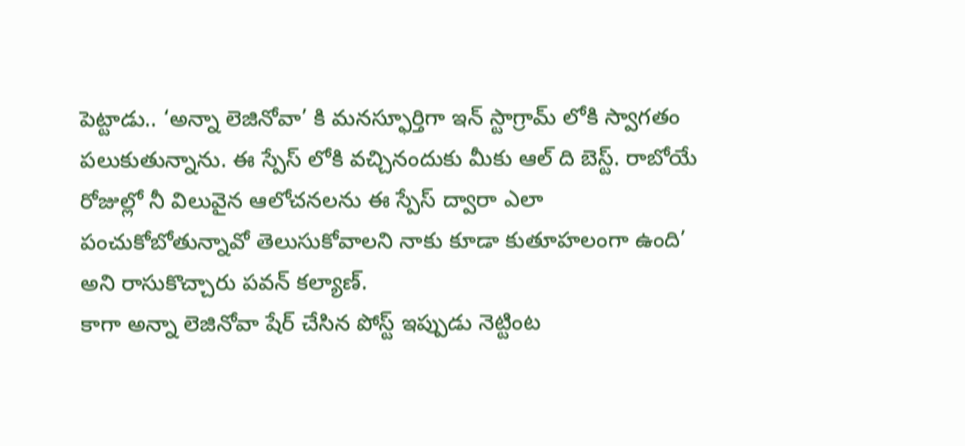పెట్టాడు.. ‘అన్నా లెజినోవా’ కి మనస్ఫూర్తిగా ఇన్ స్టాగ్రామ్ లోకి స్వాగతం పలుకుతున్నాను. ఈ స్పేస్ లోకి వచ్చినందుకు మీకు ఆల్ ది బెస్ట్. రాబోయే రోజుల్లో నీ విలువైన ఆలోచనలను ఈ స్పేస్ ద్వారా ఎలా పంచుకోబోతున్నావో తెలుసుకోవాలని నాకు కూడా కుతూహలంగా ఉంది’ అని రాసుకొచ్చారు పవన్ కల్యాణ్.
కాగా అన్నా లెజినోవా షేర్ చేసిన పోస్ట్ ఇప్పుడు నెట్టింట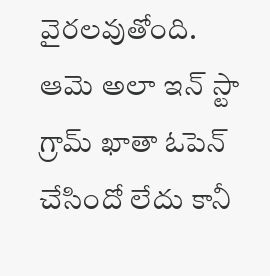వైరలవుతోంది. ఆమె అలా ఇన్ స్టా గ్రామ్ ఖాతా ఓపెన్ చేసిందో లేదు కానీ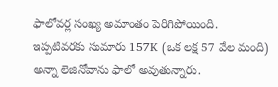ఫాలోవర్ల సంఖ్య అమాంతం పెరిగిపోయింది. ఇప్పటివరకు సుమారు 157K (ఒక లక్ష 57 వేల మంది) అన్నా లెజినోవాను ఫాలో అవుతున్నారు.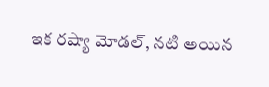ఇక రష్యా మోడల్, నటి అయిన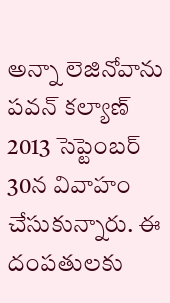అన్నా లెజినోవాను పవన్ కల్యాణ్ 2013 సెప్టెంబర్ 30న వివాహం చేసుకున్నారు. ఈ దంపతులకు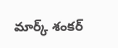మార్క్ శంకర్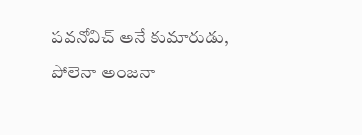పవనోవిచ్ అనే కుమారుడు, పోలెనా అంజనా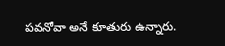పవనోవా అనే కూతురు ఉన్నారు.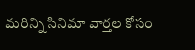మరిన్ని సినిమా వార్తల కోసం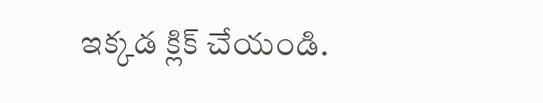ఇక్కడ క్లిక్ చేయండి.